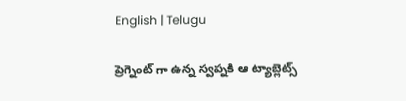English | Telugu

ప్రెగ్నెంట్ గా ఉన్న స్వప్నకి ఆ ట్యాబ్లెట్స్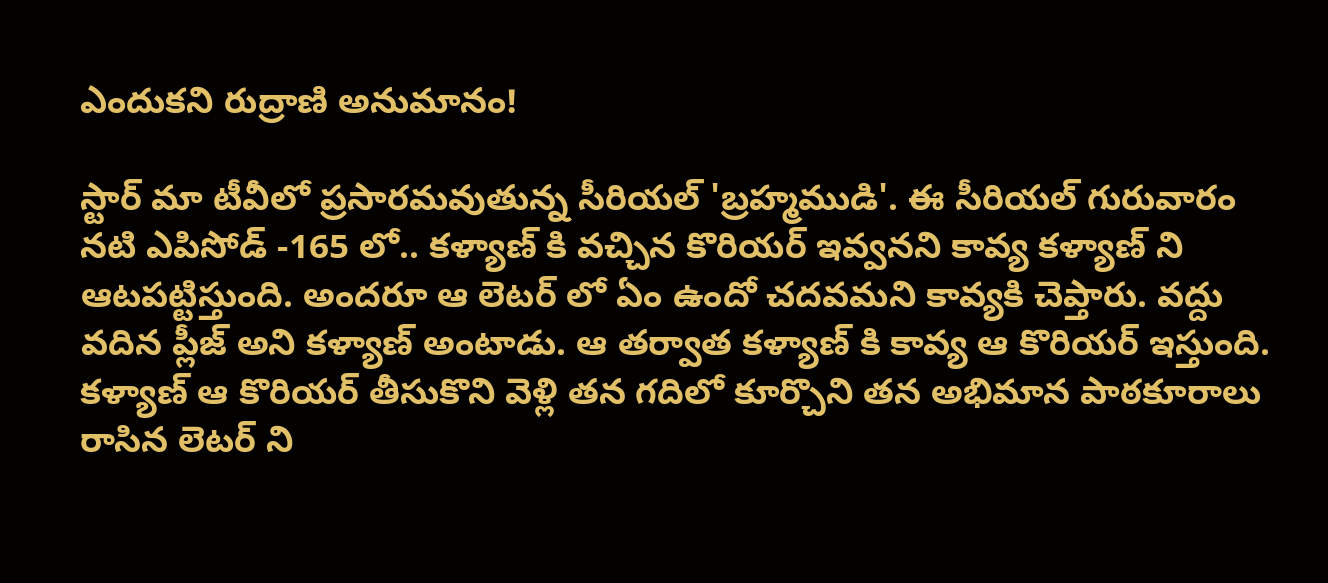ఎందుకని రుద్రాణి అనుమానం!

స్టార్ మా టీవీలో ప్రసారమవుతున్న సీరియల్ 'బ్రహ్మముడి'. ఈ సీరియల్ గురువారం నటి ఎపిసోడ్ -165 లో.. కళ్యాణ్ కి వచ్చిన కొరియర్ ఇవ్వనని కావ్య కళ్యాణ్ ని ఆటపట్టిస్తుంది. అందరూ ఆ లెటర్ లో ఏం ఉందో చదవమని కావ్యకి చెప్తారు. వద్దు వదిన ప్లీజ్ అని కళ్యాణ్ అంటాడు. ఆ తర్వాత కళ్యాణ్ కి కావ్య ఆ కొరియర్ ఇస్తుంది. కళ్యాణ్ ఆ కొరియర్ తీసుకొని వెళ్లి తన గదిలో కూర్చొని తన అభిమాన పాఠకూరాలు రాసిన లెటర్ ని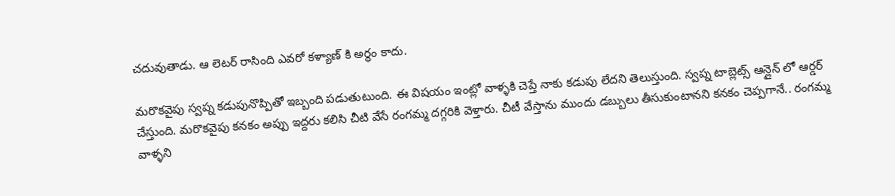చదువుతాడు. ఆ లెటర్ రాసింది ఎవరో కళ్యాణ్ కి అర్థం కాదు.

మరొకవైపు స్వప్న కడుపునొప్పితో ఇబ్బంది పడుతుటుంది. ఈ విషయం ఇంట్లో వాళ్ళకి చెప్తే నాకు కడుపు లేదని తెలుస్తుంది. స్వప్న టాబ్లెట్స్ ఆన్లైన్ లో ఆర్డర్ చేస్తుంది. మరొకవైపు కనకం అప్పు ఇద్దరు కలిసి చీటి వేసే రంగమ్మ దగ్గరికి వెళ్తారు. చీటీ వేస్తాను ముందు డబ్బులు తీసుకుంటానని కనకం చెప్పగానే.. రంగమ్మ వాళ్ళని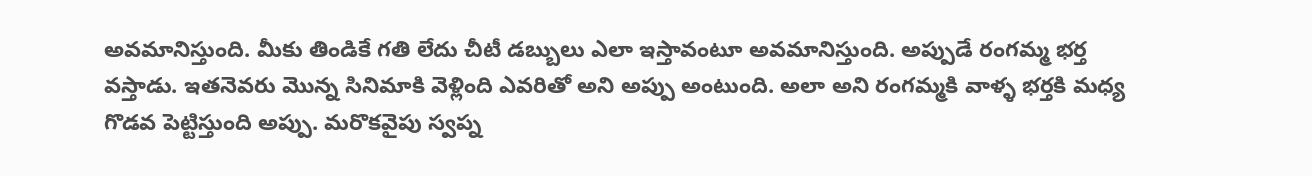అవమానిస్తుంది. మీకు తిండికే గతి లేదు చీటీ డబ్బులు ఎలా ఇస్తావంటూ అవమానిస్తుంది. అప్పుడే రంగమ్మ భర్త వస్తాడు. ఇతనెవరు మొన్న సినిమాకి వెళ్లింది ఎవరితో అని అప్పు అంటుంది. అలా అని రంగమ్మకి వాళ్ళ భర్తకి మధ్య గొడవ పెట్టిస్తుంది అప్పు. మరొకవైపు స్వప్న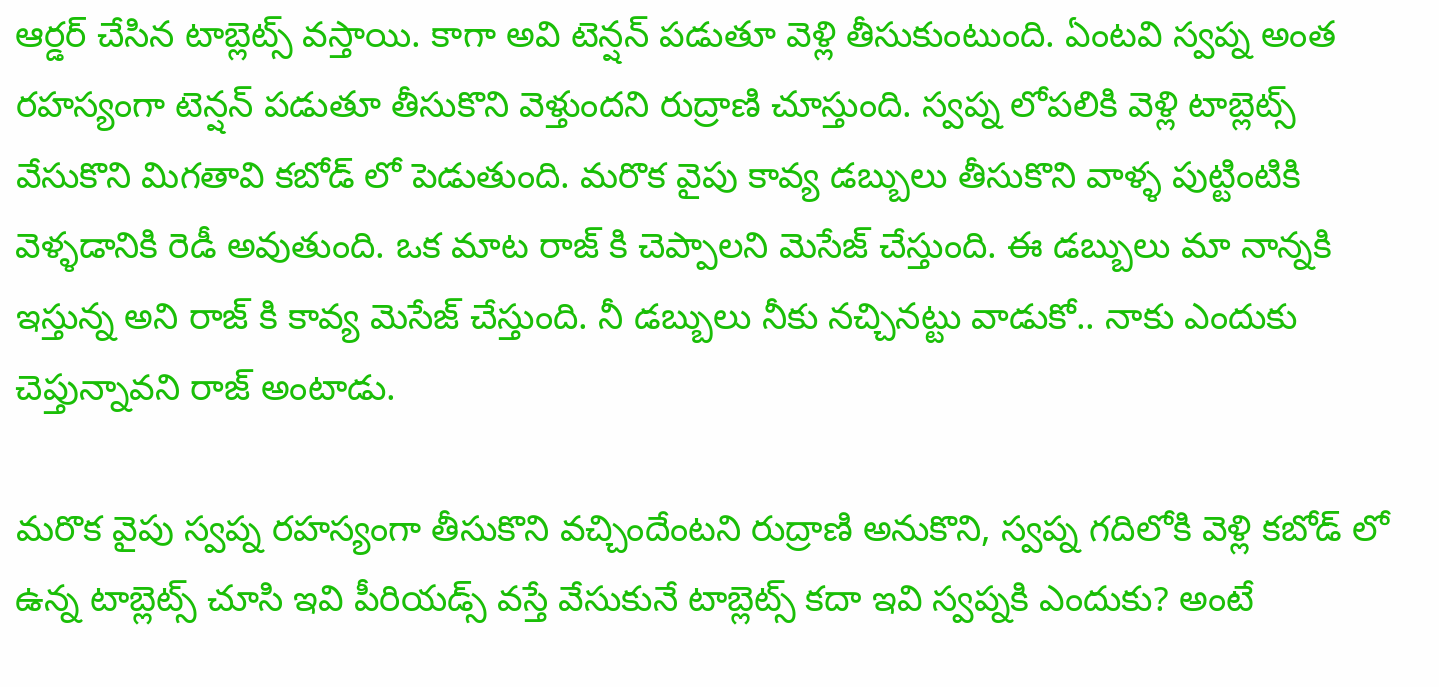ఆర్డర్ చేసిన టాబ్లెట్స్ వస్తాయి. కాగా అవి టెన్షన్ పడుతూ వెళ్లి తీసుకుంటుంది. ఏంటవి స్వప్న అంత రహస్యంగా టెన్షన్ పడుతూ తీసుకొని వెళ్తుందని రుద్రాణి చూస్తుంది. స్వప్న లోపలికి వెళ్లి టాబ్లెట్స్ వేసుకొని మిగతావి కబోడ్ లో పెడుతుంది. మరొక వైపు కావ్య డబ్బులు తీసుకొని వాళ్ళ పుట్టింటికి వెళ్ళడానికి రెడీ అవుతుంది. ఒక మాట రాజ్ కి చెప్పాలని మెసేజ్ చేస్తుంది. ఈ డబ్బులు మా నాన్నకి ఇస్తున్న అని రాజ్ కి కావ్య మెసేజ్ చేస్తుంది. నీ డబ్బులు నీకు నచ్చినట్టు వాడుకో.. నాకు ఎందుకు చెప్తున్నావని రాజ్ అంటాడు.

మరొక వైపు స్వప్న రహస్యంగా తీసుకొని వచ్చిందేంటని రుద్రాణి అనుకొని, స్వప్న గదిలోకి వెళ్లి కబోడ్ లో ఉన్న టాబ్లెట్స్ చూసి ఇవి పీరియడ్స్ వస్తే వేసుకునే టాబ్లెట్స్ కదా ఇవి స్వప్నకి ఎందుకు? అంటే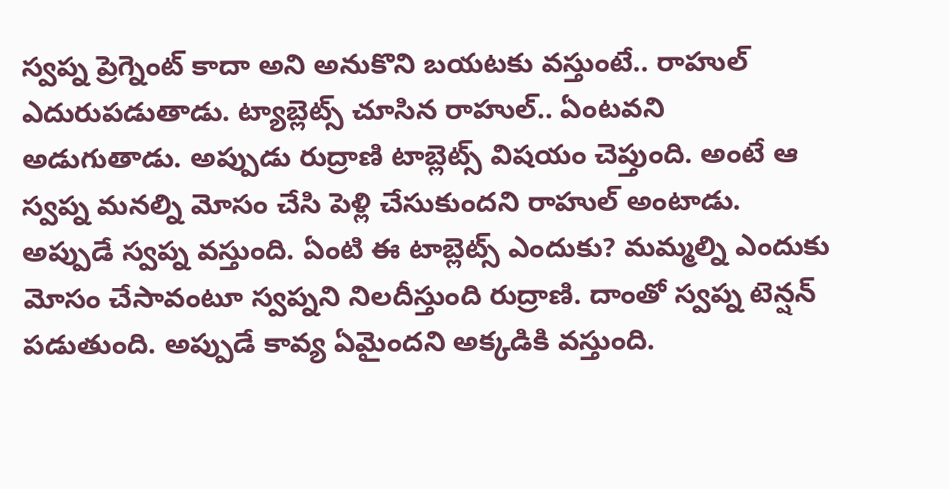స్వప్న ప్రెగ్నెంట్ కాదా అని అనుకొని బయటకు వస్తుంటే.. రాహుల్ ఎదురుపడుతాడు. ట్యాబ్లెట్స్ చూసిన రాహుల్.. ఏంటవని అడుగుతాడు. అప్పుడు రుద్రాణి టాబ్లెట్స్ విషయం చెప్తుంది. అంటే ఆ స్వప్న మనల్ని మోసం చేసి పెళ్లి చేసుకుందని రాహుల్ అంటాడు. అప్పుడే స్వప్న వస్తుంది. ఏంటి ఈ టాబ్లెట్స్ ఎందుకు? మమ్మల్ని ఎందుకు మోసం చేసావంటూ స్వప్నని నిలదీస్తుంది రుద్రాణి. దాంతో స్వప్న టెన్షన్ పడుతుంది. అప్పుడే కావ్య ఏమైందని అక్కడికి వస్తుంది.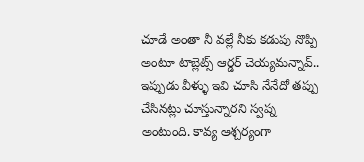చూడే అంతా నీ వల్లే నీకు కడుపు నొప్పి అంటూ టాబ్లెట్స్ ఆర్డర్ చెయ్యమన్నావ్.. ఇప్పుడు వీళ్ళు ఇవి చూసి నేనేదో తప్పు చేసినట్లు చూస్తున్నారని స్వప్న అంటుంది. కావ్య ఆశ్చర్యంగా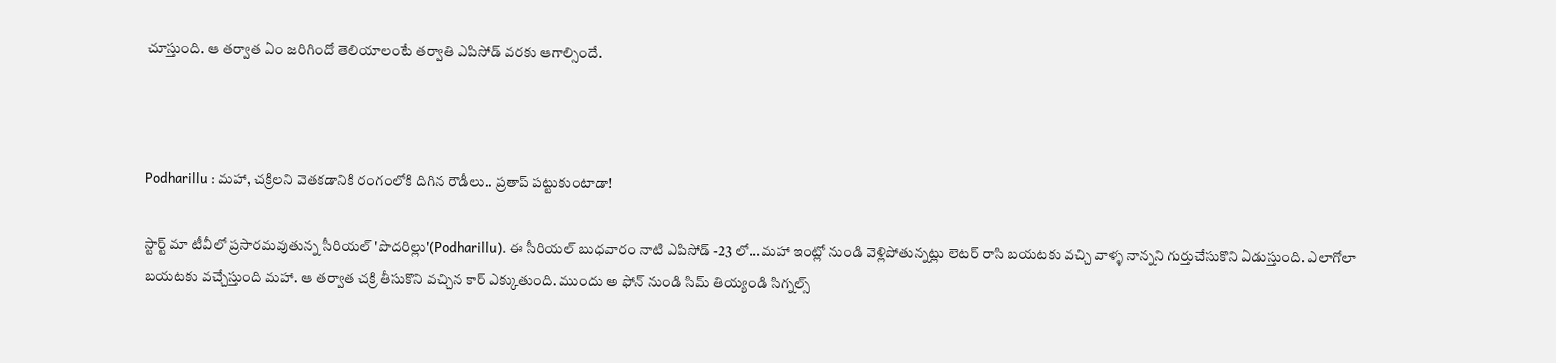చూస్తుంది. ఆ తర్వాత ఏం జరిగిందో తెలియాలంటే తర్వాతి ఎపిసోడ్ వరకు ఆగాల్సిందే.



Podharillu : మహా, చక్రిలని వెతకడానికి రంగంలోకి దిగిన రౌడీలు.. ప్రతాప్ పట్టుకుంటాడా!

స్టార్ట్ మా టీవీలో ప్రసారమవుతున్న సీరియల్ 'పొదరిల్లు'(Podharillu). ఈ సీరియల్ బుధవారం నాటి ఎపిసోడ్ -23 లో...మహా ఇంట్లో నుండి వెళ్లిపోతున్నట్లు లెటర్ రాసి బయటకు వచ్చి వాళ్ళ నాన్నని గుర్తుచేసుకొని ఏడుస్తుంది. ఎలాగోలా బయటకు వచ్చేస్తుంది మహా. ఆ తర్వాత చక్రి తీసుకొని వచ్చిన కార్ ఎక్కుతుంది. ముందు అ ఫోన్ నుండి సిమ్ తియ్యండి సిగ్నల్స్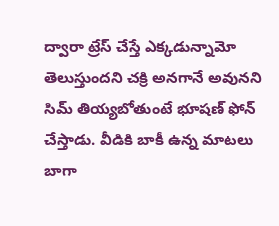ద్వారా ట్రేస్ చేస్తే ఎక్కడున్నామో తెలుస్తుందని చక్రి అనగానే అవునని సిమ్ తియ్యబోతుంటే భూషణ్ ఫోన్ చేస్తాడు. వీడికి బాకీ ఉన్న మాటలు బాగా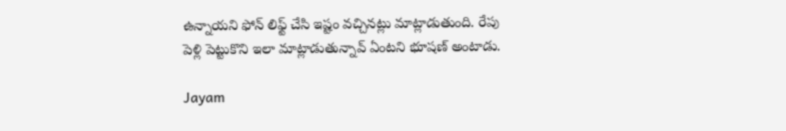ఉన్నాయని ఫోన్ లిఫ్ట్ చేసి ఇష్టం వచ్చినట్లు మాట్లాడుతుంది. రేపు పెళ్లి పెట్టుకొని ఇలా మాట్లాడుతున్నావ్ ఏంటని భూషణ్ అంటాడు.

Jayam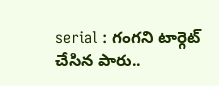serial : గంగని టార్గెట్ చేసిన పారు..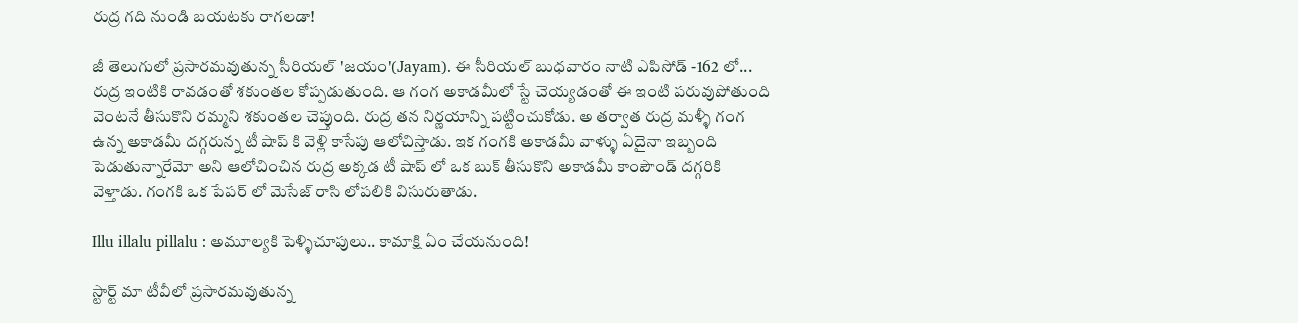రుద్ర గది నుండి బయటకు రాగలడా!

జీ తెలుగులో ప్రసారమవుతున్న సీరియల్ 'జయం'(Jayam). ఈ సీరియల్ బుధవారం నాటి ఎపిసోడ్ -162 లో... రుద్ర ఇంటికి రావడంతో శకుంతల కోప్పడుతుంది. ఆ గంగ అకాడమీలో స్టే చెయ్యడంతో ఈ ఇంటి పరువుపోతుంది వెంటనే తీసుకొని రమ్మని శకుంతల చెప్తుంది. రుద్ర తన నిర్ణయాన్ని పట్టించుకోడు. అ తర్వాత రుద్ర మళ్ళీ గంగ ఉన్న అకాడమీ దగ్గరున్న టీ షాప్ కి వెళ్లి కాసేపు ఆలోచిస్తాడు. ఇక గంగకి అకాడమీ వాళ్ళు ఏదైనా ఇబ్బంది పెడుతున్నారేమో అని ఆలోచించిన రుద్ర అక్కడ టీ షాప్ లో ఒక బుక్ తీసుకొని అకాడమీ కాంపౌండ్ దగ్గరికి వెళ్తాడు. గంగకి ఒక పేపర్ లో మెసేజ్ రాసి లోపలికి విసురుతాడు.

Illu illalu pillalu : అమూల్యకి పెళ్ళిచూపులు.. కామాక్షి ఏం చేయనుంది!

స్టార్ట్ మా టీవీలో ప్రసారమవుతున్న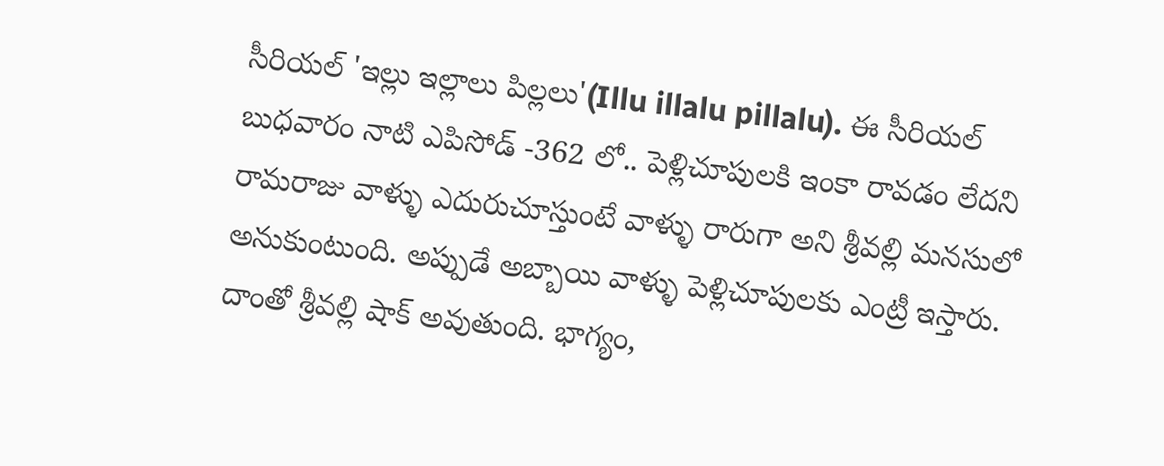సీరియల్ 'ఇల్లు ఇల్లాలు పిల్లలు'(Illu illalu pillalu). ఈ సీరియల్ బుధవారం నాటి ఎపిసోడ్ -362 లో.. పెళ్లిచూపులకి ఇంకా రావడం లేదని రామరాజు వాళ్ళు ఎదురుచూస్తుంటే వాళ్ళు రారుగా అని శ్రీవల్లి మనసులో అనుకుంటుంది. అప్పుడే అబ్బాయి వాళ్ళు పెళ్లిచూపులకు ఎంట్రీ ఇస్తారు‌. దాంతో శ్రీవల్లి షాక్ అవుతుంది. భాగ్యం,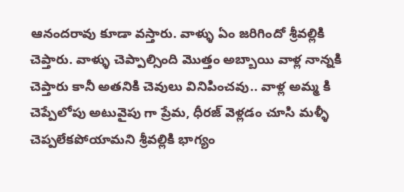ఆనందరావు కూడా వస్తారు. వాళ్ళు ఏం జరిగిందో శ్రీవల్లికి చెప్తారు. వాళ్ళు చెప్పాల్సింది మొత్తం అబ్బాయి వాళ్ల నాన్నకి చెప్తారు కానీ అతనికి చెవులు వినిపించవు.. వాళ్ల అమ్మ కి చెప్పేలోపు అటువైపు గా ప్రేమ, ధీరజ్ వెళ్లడం చూసి మళ్ళీ చెప్పలేకపోయామని శ్రీవల్లికి భాగ్యం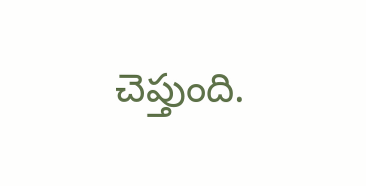చెప్తుంది.